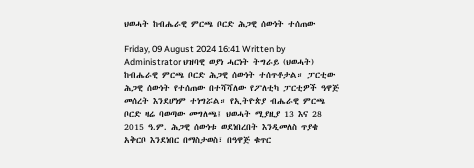ህወሓት ከብሔራዊ ምርጫ ቦርድ ሕጋዊ ሰውነት ተሰጠው

Friday, 09 August 2024 16:41 Written by  Administrator ህዝባዊ ወያነ ሓርነት ትግራይ (ህወሓት) ከብሔራዊ ምርጫ ቦርድ ሕጋዊ ሰውነት ተሰጥቶታል። ፓርቲው ሕጋዊ ሰውነት የተሰጠው በተሻሻለው የፖለቲካ ፓርቲዎች ዓዋጅ መሰረት እንደሆነም ተነግሯል። የኢትዮጵያ ብሔራዊ ምርጫ ቦርድ ዛሬ ባወጣው መግለጫ፤ ህወሓት ሚያዚያ 13 እና 28 2015 ዓ.ም. ሕጋዊ ሰውነቱ ወደነበረበት እንዲመለስ ጥያቄ አቅርቦ እንደነበር በማስታወስ፣ በዓዋጅ ቁጥር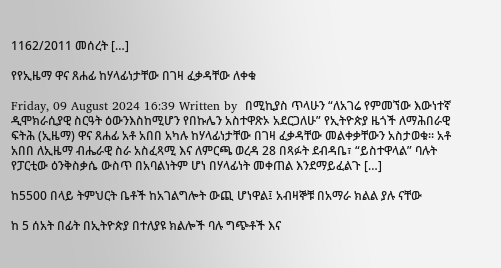1162/2011 መሰረት […]

የየኢዜማ ዋና ጸሐፊ ከሃላፊነታቸው በገዛ ፈቃዳቸው ለቀቁ

Friday, 09 August 2024 16:39 Written by  በሚኪያስ ጥላሁን “ለአገሬ የምመኘው እውነተኛ ዲሞክራሲያዊ ስርዓት ዕውንእስከሚሆን የበኩሌን አስተዋጽኦ አደርጋለሁ” የኢትዮጵያ ዜጎች ለማሕበራዊ ፍትሕ (ኢዜማ) ዋና ጸሐፊ አቶ አበበ አካሉ ከሃላፊነታቸው በገዛ ፈቃዳቸው መልቀቃቸውን አስታወቁ። አቶ አበበ ለኢዜማ ብሔራዊ ስራ አስፈጻሚ እና ለምርጫ ወረዳ 28 በጻፉት ደብዳቤ፣ “ይስተዋላል” ባሉት የፓርቲው ዕንቅስቃሴ ውስጥ በአባልነትም ሆነ በሃላፊነት መቀጠል እንደማይፈልጉ […]

ከ5500 በላይ ትምህርት ቤቶች ከአገልግሎት ውጪ ሆነዋል፤ አብዛኞቹ በአማራ ክልል ያሉ ናቸው

ከ 5 ሰአት በፊት በኢትዮጵያ በተለያዩ ክልሎች ባሉ ግጭቶች እና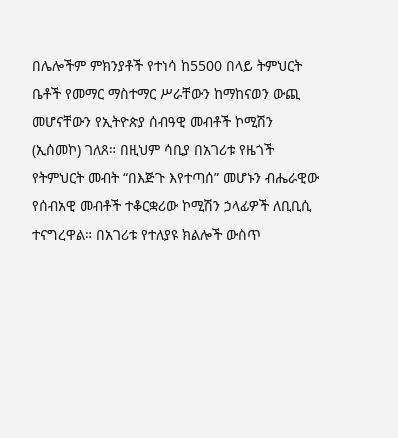በሌሎችም ምክንያቶች የተነሳ ከ5500 በላይ ትምህርት ቤቶች የመማር ማስተማር ሥራቸውን ከማከናወን ውጪ መሆናቸውን የኢትዮጵያ ሰብዓዊ መብቶች ኮሚሽን (ኢሰመኮ) ገለጸ። በዚህም ሳቢያ በአገሪቱ የዜጎች የትምህርት መብት “በእጅጉ እየተጣሰ” መሆኑን ብሔራዊው የሰብአዊ መብቶች ተቆርቋሪው ኮሚሽን ኃላፊዎች ለቢቢሲ ተናግረዋል። በአገሪቱ የተለያዩ ክልሎች ውስጥ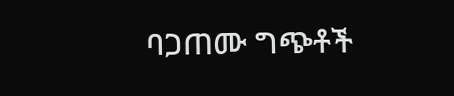ባጋጠሙ ግጭቶች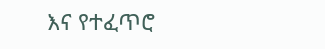እና የተፈጥሮ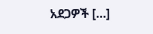አደጋዎች […]